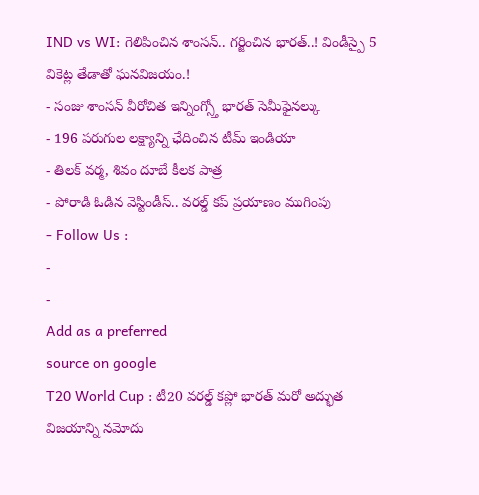IND vs WI: గెలిపించిన శాంసన్.. గర్జించిన భారత్..! విండీస్పై 5 వికెట్ల తేడాతో ఘనవిజయం.!
- సంజు శాంసన్ వీరోచిత ఇన్నింగ్స్తో భారత్ సెమీఫైనల్కు
- 196 పరుగుల లక్ష్యాన్ని ఛేదించిన టీమ్ ఇండియా
- తిలక్ వర్మ, శివం దూబే కీలక పాత్ర
- పోరాడి ఓడిన వెస్టిండీస్.. వరల్డ్ కప్ ప్రయాణం ముగింపు
- Follow Us :
-
-
Add as a preferred
source on google
T20 World Cup : టీ20 వరల్డ్ కప్లో భారత్ మరో అద్భుత విజయాన్ని నమోదు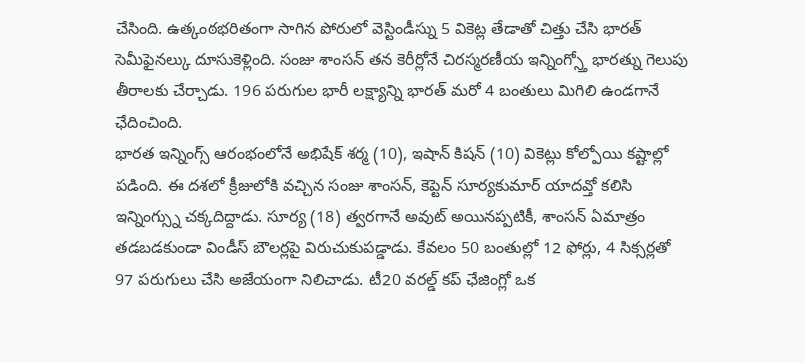చేసింది. ఉత్కంఠభరితంగా సాగిన పోరులో వెస్టిండీస్ను 5 వికెట్ల తేడాతో చిత్తు చేసి భారత్ సెమీఫైనల్కు దూసుకెళ్లింది. సంజు శాంసన్ తన కెరీర్లోనే చిరస్మరణీయ ఇన్నింగ్స్తో భారత్ను గెలుపు తీరాలకు చేర్చాడు. 196 పరుగుల భారీ లక్ష్యాన్ని భారత్ మరో 4 బంతులు మిగిలి ఉండగానే ఛేదించింది.
భారత ఇన్నింగ్స్ ఆరంభంలోనే అభిషేక్ శర్మ (10), ఇషాన్ కిషన్ (10) వికెట్లు కోల్పోయి కష్టాల్లో పడింది. ఈ దశలో క్రీజులోకి వచ్చిన సంజు శాంసన్, కెప్టెన్ సూర్యకుమార్ యాదవ్తో కలిసి ఇన్నింగ్స్ను చక్కదిద్దాడు. సూర్య (18) త్వరగానే అవుట్ అయినప్పటికీ, శాంసన్ ఏమాత్రం తడబడకుండా విండీస్ బౌలర్లపై విరుచుకుపడ్డాడు. కేవలం 50 బంతుల్లో 12 ఫోర్లు, 4 సిక్సర్లతో 97 పరుగులు చేసి అజేయంగా నిలిచాడు. టీ20 వరల్డ్ కప్ ఛేజింగ్లో ఒక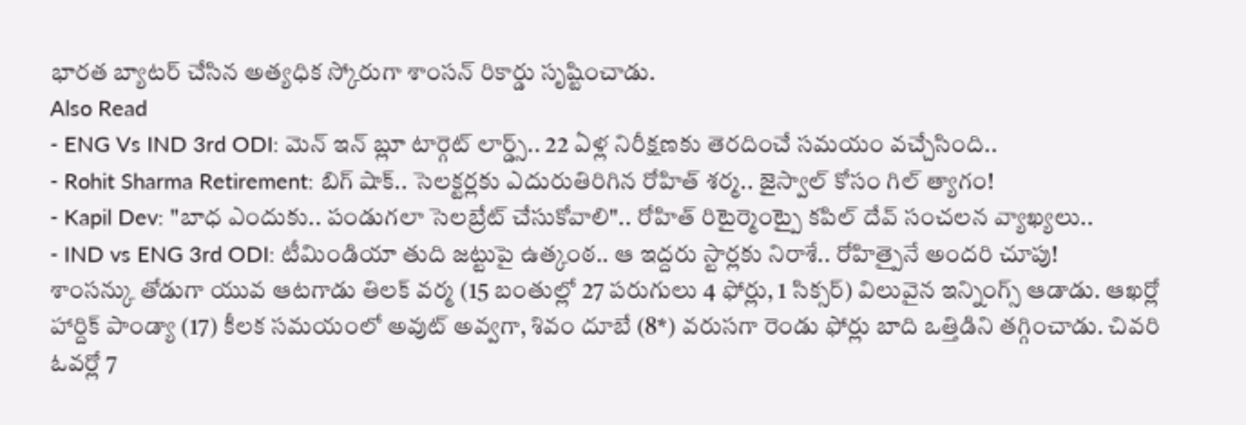భారత బ్యాటర్ చేసిన అత్యధిక స్కోరుగా శాంసన్ రికార్డు సృష్టించాడు.
Also Read
- ENG Vs IND 3rd ODI: మెన్ ఇన్ బ్లూ టార్గెట్ లార్డ్స్.. 22 ఏళ్ల నిరీక్షణకు తెరదించే సమయం వచ్చేసింది..
- Rohit Sharma Retirement: బిగ్ షాక్.. సెలక్టర్లకు ఎదురుతిరిగిన రోహిత్ శర్మ.. జైస్వాల్ కోసం గిల్ త్యాగం!
- Kapil Dev: "బాధ ఎందుకు.. పండుగలా సెలబ్రేట్ చేసుకోవాలి".. రోహిత్ రిటైర్మెంట్పై కపిల్ దేవ్ సంచలన వ్యాఖ్యలు..
- IND vs ENG 3rd ODI: టీమిండియా తుది జట్టుపై ఉత్కంఠ.. ఆ ఇద్దరు స్టార్లకు నిరాశే.. రోహిత్పైనే అందరి చూపు!
శాంసన్కు తోడుగా యువ ఆటగాడు తిలక్ వర్మ (15 బంతుల్లో 27 పరుగులు 4 ఫోర్లు, 1 సిక్సర్) విలువైన ఇన్నింగ్స్ ఆడాడు. ఆఖర్లో హార్దిక్ పాండ్యా (17) కీలక సమయంలో అవుట్ అవ్వగా, శివం దూబే (8*) వరుసగా రెండు ఫోర్లు బాది ఒత్తిడిని తగ్గించాడు. చివరి ఓవర్లో 7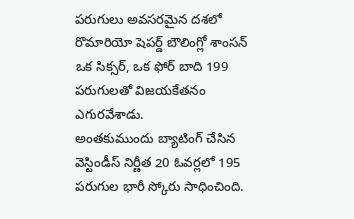పరుగులు అవసరమైన దశలో రొమారియో షెపర్డ్ బౌలింగ్లో శాంసన్ ఒక సిక్సర్, ఒక ఫోర్ బాది 199 పరుగులతో విజయకేతనం ఎగురవేశాడు.
అంతకుముందు బ్యాటింగ్ చేసిన వెస్టిండీస్ నిర్ణీత 20 ఓవర్లలో 195 పరుగుల భారీ స్కోరు సాధించింది.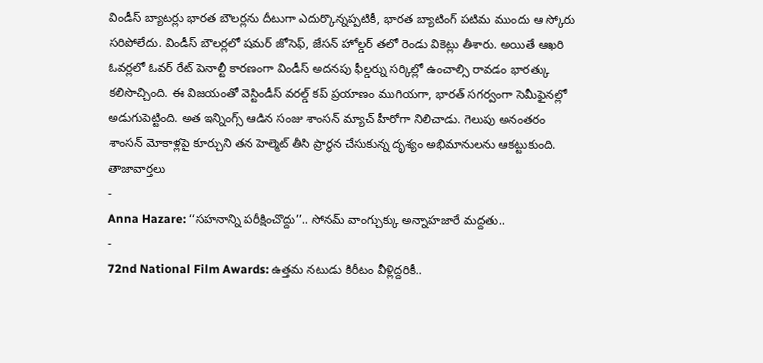విండీస్ బ్యాటర్లు భారత బౌలర్లను దీటుగా ఎదుర్కొన్నప్పటికీ, భారత బ్యాటింగ్ పటిమ ముందు ఆ స్కోరు సరిపోలేదు. విండీస్ బౌలర్లలో షమర్ జోసెఫ్, జేసన్ హోల్డర్ తలో రెండు వికెట్లు తీశారు. అయితే ఆఖరి ఓవర్లలో ఓవర్ రేట్ పెనాల్టీ కారణంగా విండీస్ అదనపు ఫీల్డర్ను సర్కిల్లో ఉంచాల్సి రావడం భారత్కు కలిసొచ్చింది. ఈ విజయంతో వెస్టిండీస్ వరల్డ్ కప్ ప్రయాణం ముగియగా, భారత్ సగర్వంగా సెమీఫైనల్లో అడుగుపెట్టింది. అత ఇన్నింగ్స్ ఆడిన సంజు శాంసన్ మ్యాచ్ హీరోగా నిలిచాడు. గెలుపు అనంతరం శాంసన్ మోకాళ్లపై కూర్చుని తన హెల్మెట్ తీసి ప్రార్థన చేసుకున్న దృశ్యం అభిమానులను ఆకట్టుకుంది.
తాజావార్తలు
-
Anna Hazare: ‘‘సహనాన్ని పరీక్షించొద్దు’’.. సోనమ్ వాంగ్చుక్కు అన్నాహజారే మద్దతు..
-
72nd National Film Awards: ఉత్తమ నటుడు కిరీటం వీళ్లిద్దరికీ..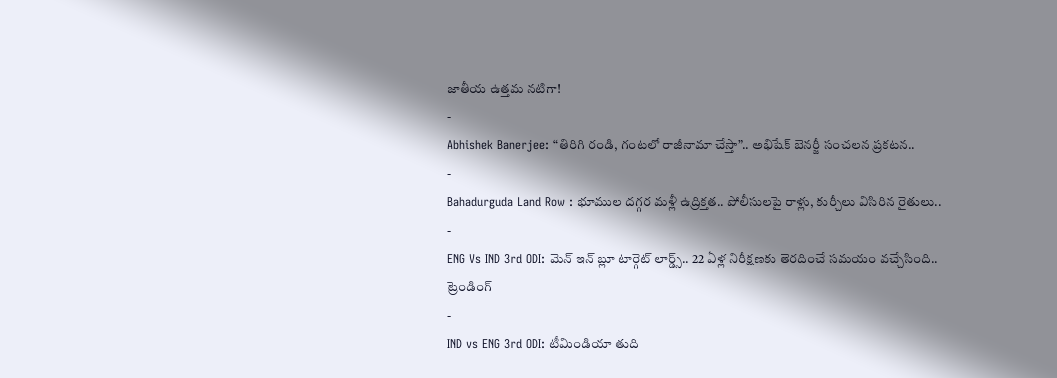జాతీయ ఉత్తమ నటిగా!
-
Abhishek Banerjee: “తిరిగి రండి, గంటలో రాజీనామా చేస్తా”.. అభిషేక్ బెనర్జీ సంచలన ప్రకటన..
-
Bahadurguda Land Row : భూముల దగ్గర మళ్లీ ఉద్రిక్తత.. పోలీసులపై రాళ్లు, కుర్చీలు విసిరిన రైతులు..
-
ENG Vs IND 3rd ODI: మెన్ ఇన్ బ్లూ టార్గెట్ లార్డ్స్.. 22 ఏళ్ల నిరీక్షణకు తెరదించే సమయం వచ్చేసింది..
ట్రెండింగ్
-
IND vs ENG 3rd ODI: టీమిండియా తుది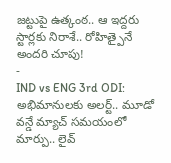జట్టుపై ఉత్కంఠ.. ఆ ఇద్దరు స్టార్లకు నిరాశే.. రోహిత్పైనే అందరి చూపు!
-
IND vs ENG 3rd ODI: అభిమానులకు అలర్ట్.. మూడో వన్డే మ్యాచ్ సమయంలో మార్పు.. లైవ్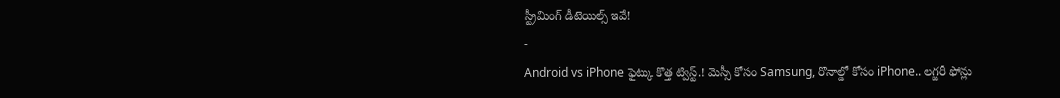స్ట్రీమింగ్ డీటెయిల్స్ ఇవే!
-
Android vs iPhone ఫైట్కు కొత్త ట్విస్ట్.! మెస్సీ కోసం Samsung, రొనాల్డో కోసం iPhone.. లగ్జరీ ఫోన్లు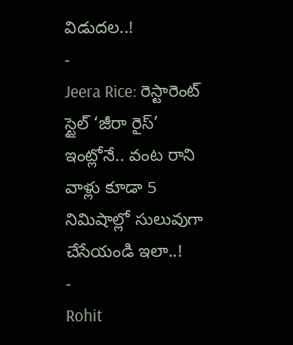విడుదల..!
-
Jeera Rice: రెస్టారెంట్ స్టైల్ ‘జీరా రైస్’ ఇంట్లోనే.. వంట రాని వాళ్లు కూడా 5 నిమిషాల్లో సులువుగా చేసేయండి ఇలా..!
-
Rohit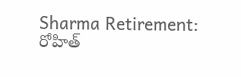Sharma Retirement: రోహిత్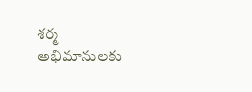శర్మ అభిమానులకు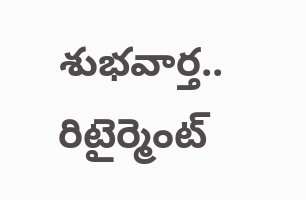శుభవార్త.. రిటైర్మెంట్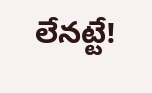లేనట్టే!